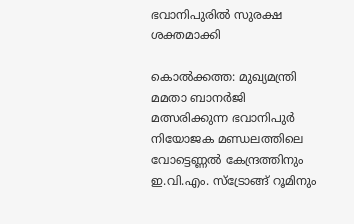ഭവാനിപുരിൽ സുരക്ഷ ശക്തമാക്കി

കൊൽക്കത്ത: മുഖ്യമന്ത്രി മമതാ ബാനർജി മത്സരിക്കുന്ന ഭവാനിപുർ നിയോജക മണ്ഡലത്തിലെ വോട്ടെണ്ണൽ കേന്ദ്രത്തിനും ഇ.വി.എം. സ്‌ട്രോങ്ങ് റൂമിനും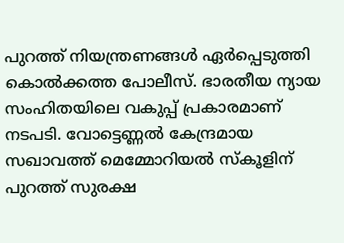പുറത്ത് നിയന്ത്രണങ്ങൾ ഏർപ്പെടുത്തി കൊൽക്കത്ത പോലീസ്. ഭാരതീയ ന്യായ സംഹിതയിലെ വകുപ്പ് പ്രകാരമാണ് നടപടി. വോട്ടെണ്ണൽ കേന്ദ്രമായ സഖാവത്ത് മെമ്മോറിയൽ സ്‌കൂളിന് പുറത്ത് സുരക്ഷ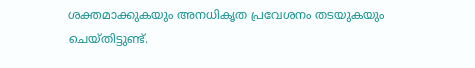ശക്തമാക്കുകയും അനധികൃത പ്രവേശനം തടയുകയും ചെയ്തിട്ടുണ്ട്.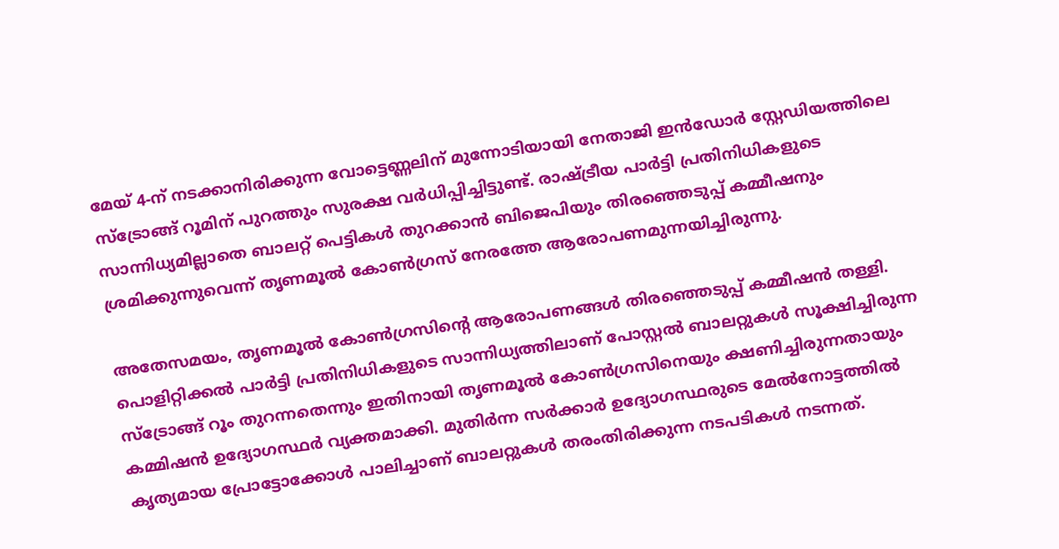മേയ് 4-ന് നടക്കാനിരിക്കുന്ന വോട്ടെണ്ണലിന് മുന്നോടിയായി നേതാജി ഇൻഡോർ സ്റ്റേഡിയത്തിലെ സ്‌ട്രോങ്ങ് റൂമിന് പുറത്തും സുരക്ഷ വർധിപ്പിച്ചിട്ടുണ്ട്. രാഷ്ട്രീയ പാർട്ടി പ്രതിനിധികളുടെ സാന്നിധ്യമില്ലാതെ ബാലറ്റ് പെട്ടികൾ തുറക്കാൻ ബിജെപിയും തിരഞ്ഞെടുപ്പ് കമ്മീഷനും ശ്രമിക്കുന്നുവെന്ന് തൃണമൂൽ കോൺഗ്രസ് നേരത്തേ ആരോപണമുന്നയിച്ചിരുന്നു.

അതേസമയം, തൃണമൂൽ കോൺഗ്രസിന്റെ ആരോപണങ്ങൾ തിരഞ്ഞെടുപ്പ് കമ്മീഷൻ തള്ളി. പൊളിറ്റിക്കൽ പാർട്ടി പ്രതിനിധികളുടെ സാന്നിധ്യത്തിലാണ് പോസ്റ്റൽ ബാലറ്റുകൾ സൂക്ഷിച്ചിരുന്ന സ്‌ട്രോങ്ങ് റൂം തുറന്നതെന്നും ഇതിനായി തൃണമൂൽ കോൺഗ്രസിനെയും ക്ഷണിച്ചിരുന്നതായും കമ്മിഷൻ ഉദ്യോഗസ്ഥർ വ്യക്തമാക്കി. മുതിർന്ന സർക്കാർ ഉദ്യോഗസ്ഥരുടെ മേൽനോട്ടത്തിൽ കൃത്യമായ പ്രോട്ടോക്കോൾ പാലിച്ചാണ് ബാലറ്റുകൾ തരംതിരിക്കുന്ന നടപടികൾ നടന്നത്.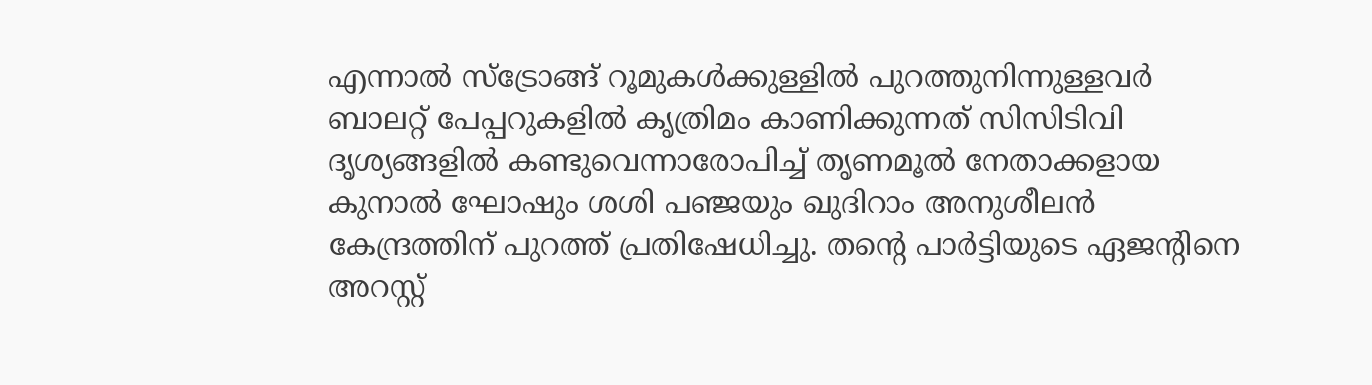എന്നാൽ സ്‌ട്രോങ്ങ് റൂമുകൾക്കുള്ളിൽ പുറത്തുനിന്നുള്ളവർ ബാലറ്റ് പേപ്പറുകളിൽ കൃത്രിമം കാണിക്കുന്നത് സിസിടിവി ദൃശ്യങ്ങളിൽ കണ്ടുവെന്നാരോപിച്ച് തൃണമൂൽ നേതാക്കളായ കുനാൽ ഘോഷും ശശി പഞ്ജയും ഖുദിറാം അനുശീലൻ കേന്ദ്രത്തിന് പുറത്ത് പ്രതിഷേധിച്ചു. തന്റെ പാർട്ടിയുടെ ഏജന്റിനെ അറസ്റ്റ്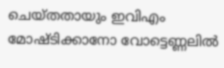ചെയ്തതായും ഇവിഎം മോഷ്ടിക്കാനോ വോട്ടെണ്ണലിൽ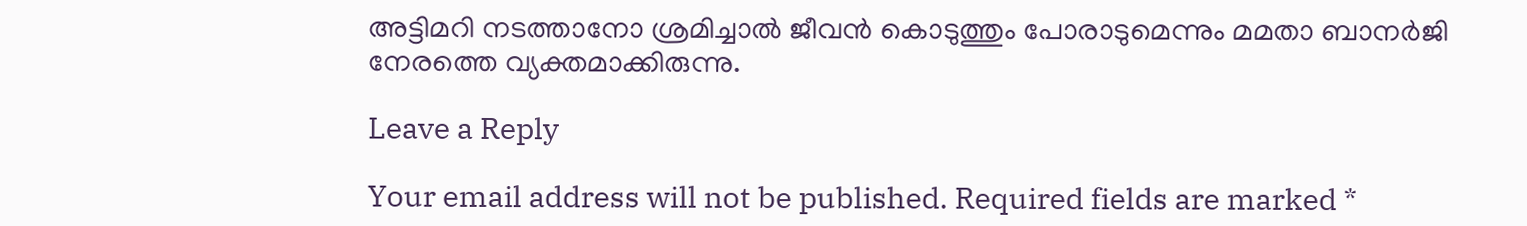അട്ടിമറി നടത്താനോ ശ്രമിച്ചാൽ ജീവൻ കൊടുത്തും പോരാടുമെന്നും മമതാ ബാനർജി നേരത്തെ വ്യക്തമാക്കിരുന്നു.

Leave a Reply

Your email address will not be published. Required fields are marked *